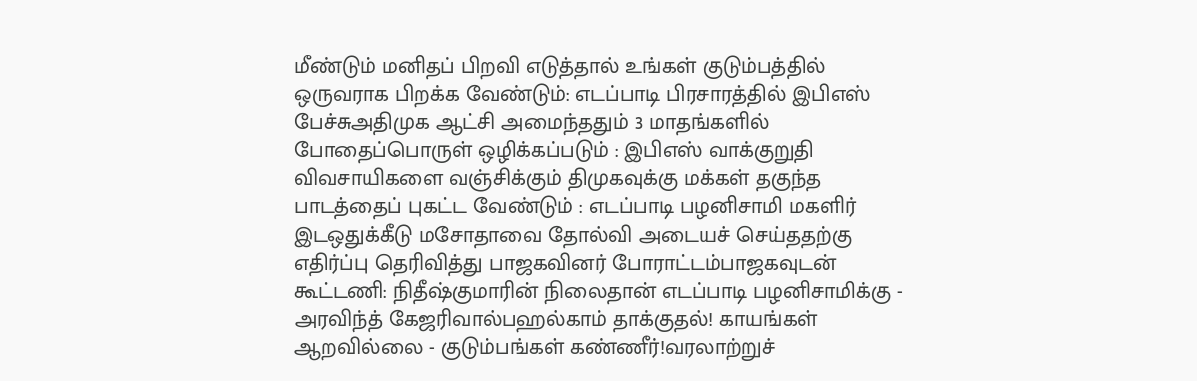மீண்டும் மனிதப் பிறவி எடுத்தால் உங்கள் குடும்பத்தில் ஒருவராக பிறக்க வேண்டும்: எடப்பாடி பிரசாரத்தில் இபிஎஸ் பேச்சுஅதிமுக ஆட்சி அமைந்ததும் 3 மாதங்களில் போதைப்பொருள் ஒழிக்கப்படும் : இபிஎஸ் வாக்குறுதி விவசாயிகளை வஞ்சிக்கும் திமுகவுக்கு மக்கள் தகுந்த பாடத்தைப் புகட்ட வேண்டும் : எடப்பாடி பழனிசாமி மகளிர் இடஒதுக்கீடு மசோதாவை தோல்வி அடையச் செய்ததற்கு எதிர்ப்பு தெரிவித்து பாஜகவினர் போராட்டம்பாஜகவுடன் கூட்டணி: நிதீஷ்குமாரின் நிலைதான் எடப்பாடி பழனிசாமிக்கு - அரவிந்த் கேஜரிவால்பஹல்காம் தாக்குதல்! காயங்கள் ஆறவில்லை - குடும்பங்கள் கண்ணீர்!வரலாற்றுச்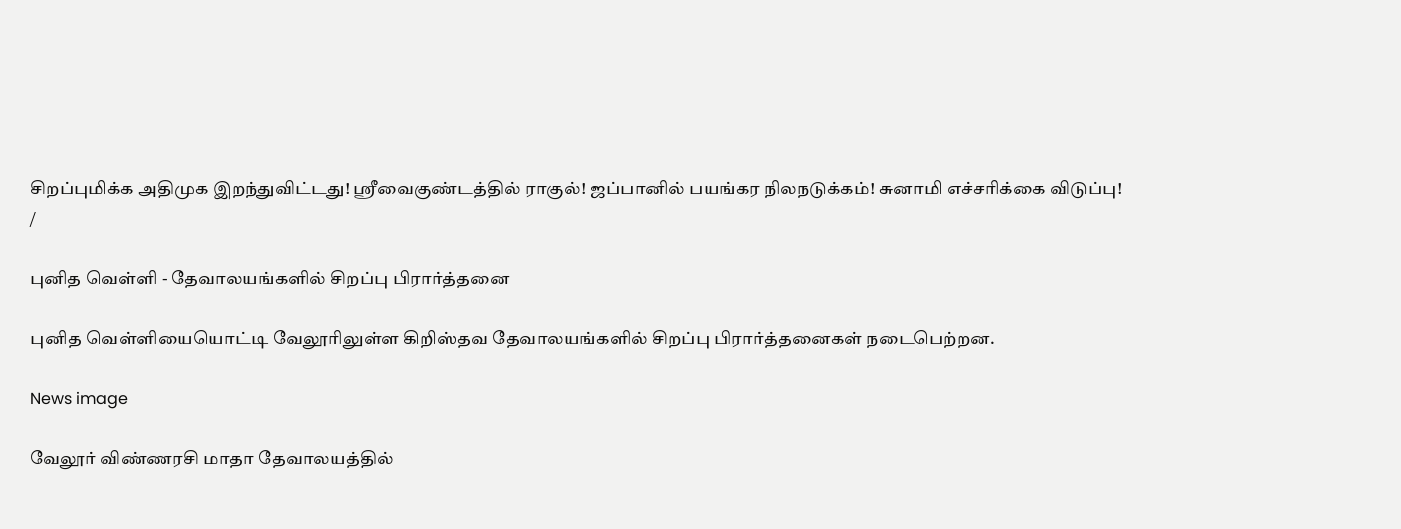சிறப்புமிக்க அதிமுக இறந்துவிட்டது! ஸ்ரீவைகுண்டத்தில் ராகுல்! ஜப்பானில் பயங்கர நிலநடுக்கம்! சுனாமி எச்சரிக்கை விடுப்பு!
/

புனித வெள்ளி - தேவாலயங்களில் சிறப்பு பிரார்த்தனை

புனித வெள்ளியையொட்டி வேலூரிலுள்ள கிறிஸ்தவ தேவாலயங்களில் சிறப்பு பிரார்த்தனைகள் நடைபெற்றன.

News image

வேலூர் விண்ணரசி மாதா தேவாலயத்தில்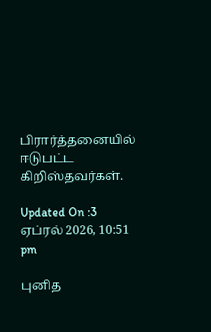பிரார்த்தனையில் ஈடுபட்ட கிறிஸ்தவர்கள்.

Updated On :3 ஏப்ரல் 2026, 10:51 pm

புனித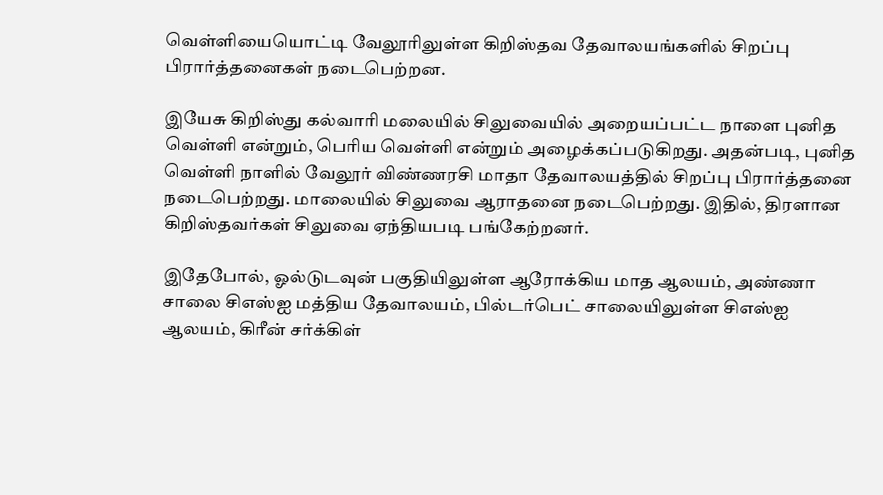வெள்ளியையொட்டி வேலூரிலுள்ள கிறிஸ்தவ தேவாலயங்களில் சிறப்பு பிரார்த்தனைகள் நடைபெற்றன.

இயேசு கிறிஸ்து கல்வாரி மலையில் சிலுவையில் அறையப்பட்ட நாளை புனித வெள்ளி என்றும், பெரிய வெள்ளி என்றும் அழைக்கப்படுகிறது. அதன்படி, புனித வெள்ளி நாளில் வேலூர் விண்ணரசி மாதா தேவாலயத்தில் சிறப்பு பிரார்த்தனை நடைபெற்றது. மாலையில் சிலுவை ஆராதனை நடைபெற்றது. இதில், திரளான கிறிஸ்தவர்கள் சிலுவை ஏந்தியபடி பங்கேற்றனர்.

இதேபோல், ஓல்டுடவுன் பகுதியிலுள்ள ஆரோக்கிய மாத ஆலயம், அண்ணா சாலை சிஎஸ்ஐ மத்திய தேவாலயம், பில்டர்பெட் சாலையிலுள்ள சிஎஸ்ஐ ஆலயம், கிரீன் சர்க்கிள்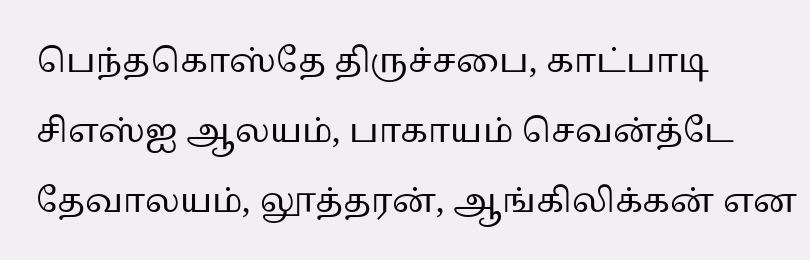பெந்தகொஸ்தே திருச்சபை, காட்பாடி சிஎஸ்ஐ ஆலயம், பாகாயம் செவன்த்டே தேவாலயம், லூத்தரன், ஆங்கிலிக்கன் என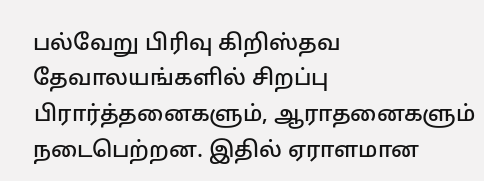பல்வேறு பிரிவு கிறிஸ்தவ தேவாலயங்களில் சிறப்பு பிரார்த்தனைகளும், ஆராதனைகளும் நடைபெற்றன. இதில் ஏராளமான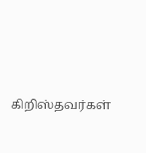கிறிஸ்தவர்கள்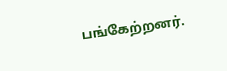பங்கேற்றனர்.